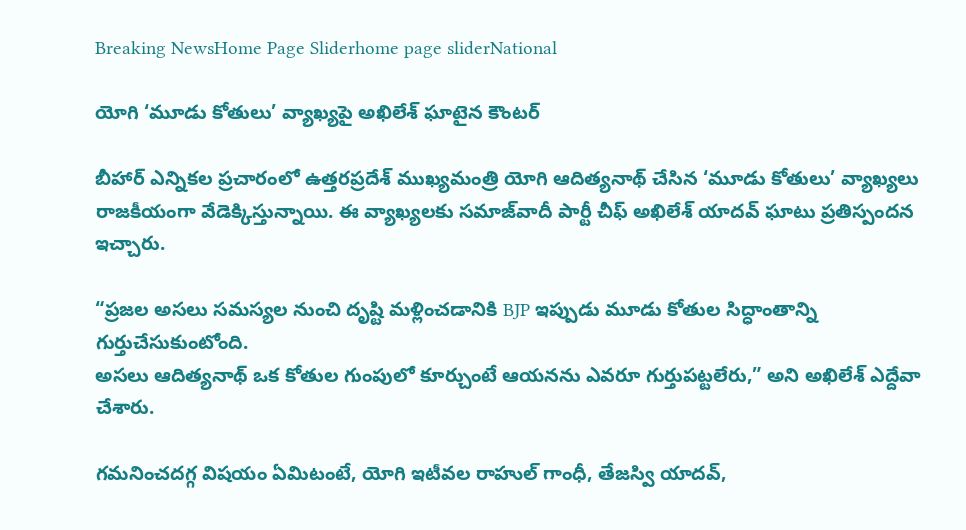Breaking NewsHome Page Sliderhome page sliderNational

యోగి ‘మూడు కోతులు’ వ్యాఖ్యపై అఖిలేశ్ ఘాటైన కౌంటర్

బీహార్‌ ఎన్నికల ప్రచారంలో ఉత్తరప్రదేశ్‌ ముఖ్యమంత్రి యోగి ఆదిత్యనాథ్ చేసిన ‘మూడు కోతులు’ వ్యాఖ్యలు రాజకీయంగా వేడెక్కిస్తున్నాయి. ఈ వ్యాఖ్యలకు సమాజ్‌వాదీ పార్టీ చీఫ్ అఖిలేశ్‌ యాదవ్‌ ఘాటు ప్రతిస్పందన ఇచ్చారు.

“ప్రజల అసలు సమస్యల నుంచి దృష్టి మళ్లించడానికి BJP ఇప్పుడు మూడు కోతుల సిద్ధాంతాన్ని గుర్తుచేసుకుంటోంది.
అసలు ఆదిత్యనాథ్‌ ఒక కోతుల గుంపులో కూర్చుంటే ఆయనను ఎవరూ గుర్తుపట్టలేరు,” అని అఖిలేశ్ ఎద్దేవా చేశారు.

గమనించదగ్గ విషయం ఏమిటంటే, యోగి ఇటీవల రాహుల్‌ గాంధీ, తేజస్వి యాదవ్‌,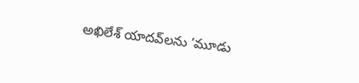అఖిలేశ్‌ యాదవ్‌లను ‘మూడు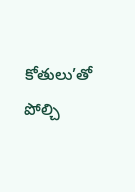కోతులు’తో పోల్చి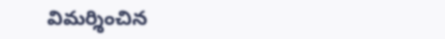విమర్శించిన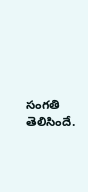సంగతి తెలిసిందే.